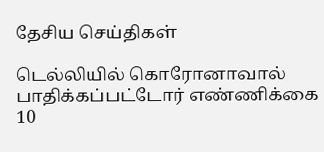தேசிய செய்திகள்

டெல்லியில் கொரோனாவால் பாதிக்கப்பட்டோர் எண்ணிக்கை 10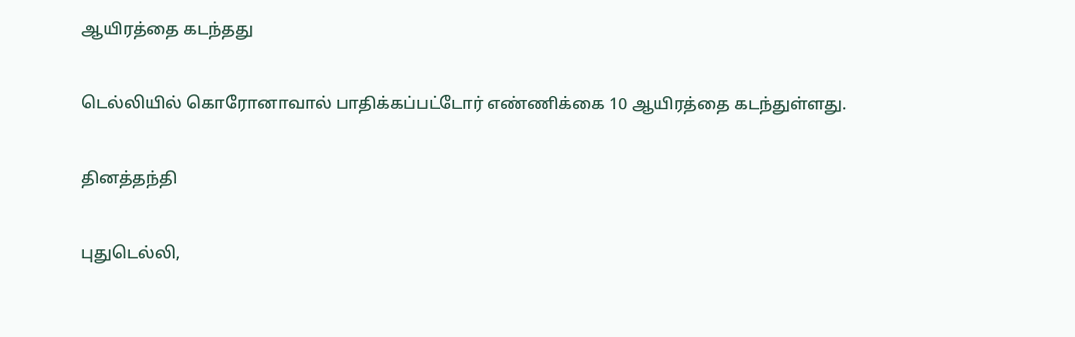ஆயிரத்தை கடந்தது

டெல்லியில் கொரோனாவால் பாதிக்கப்பட்டோர் எண்ணிக்கை 10 ஆயிரத்தை கடந்துள்ளது.

தினத்தந்தி

புதுடெல்லி,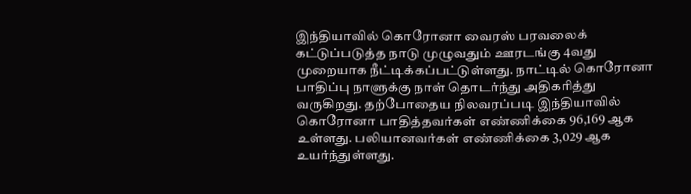இந்தியாவில் கொரோனா வைரஸ் பரவலைக் கட்டுப்படுத்த நாடு முழுவதும் ஊரடங்கு 4வது முறையாக நீட்டிக்கப்பட்டுள்ளது. நாட்டில் கொரோனா பாதிப்பு நாளுக்கு நாள் தொடர்ந்து அதிகரித்து வருகிறது. தற்போதைய நிலவரப்படி இந்தியாவில் கொரோனா பாதித்தவர்கள் எண்ணிக்கை 96,169 ஆக உள்ளது. பலியானவர்கள் எண்ணிக்கை 3,029 ஆக உயர்ந்துள்ளது.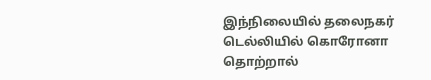இந்நிலையில் தலைநகர் டெல்லியில் கொரோனா தொற்றால்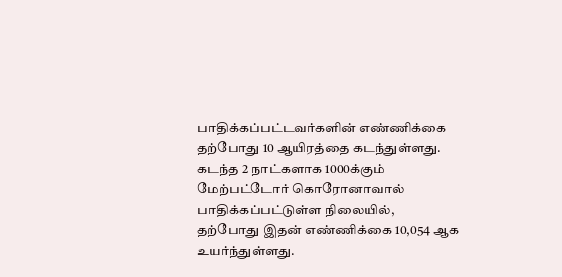பாதிக்கப்பட்டவர்களின் எண்ணிக்கை தற்போது 10 ஆயிரத்தை கடந்துள்ளது. கடந்த 2 நாட்களாக 1000க்கும் மேற்பட்டோர் கொரோனாவால் பாதிக்கப்பட்டுள்ள நிலையில், தற்போது இதன் எண்ணிக்கை 10,054 ஆக உயர்ந்துள்ளது.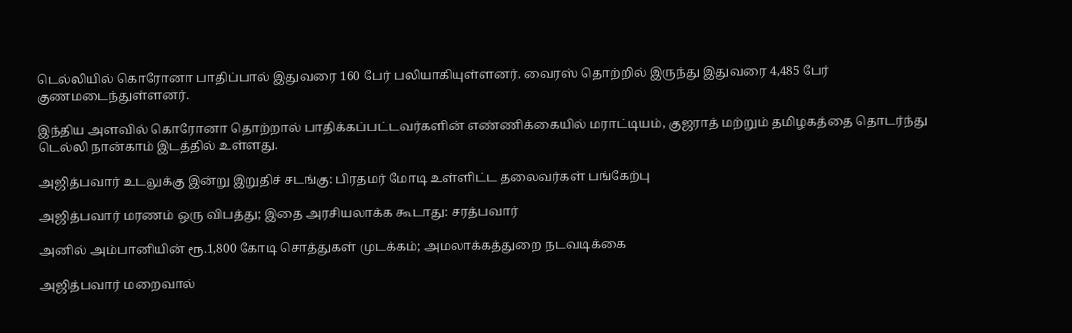டெல்லியில் கொரோனா பாதிப்பால் இதுவரை 160 பேர் பலியாகியுள்ளனர். வைரஸ் தொற்றில் இருந்து இதுவரை 4,485 பேர் குணமடைந்துள்ளனர்.

இந்திய அளவில் கொரோனா தொற்றால் பாதிக்கப்பட்டவர்களின் எண்ணிக்கையில் மராட்டியம், குஜராத் மற்றும் தமிழகத்தை தொடர்ந்து டெல்லி நான்காம் இடத்தில் உள்ளது.

அஜித்பவார் உடலுக்கு இன்று இறுதிச் சடங்கு: பிரதமர் மோடி உள்ளிட்ட தலைவர்கள் பங்கேற்பு

அஜித்பவார் மரணம் ஒரு விபத்து; இதை அரசியலாக்க கூடாது: சரத்பவார்

அனில் அம்பானியின் ரூ.1,800 கோடி சொத்துகள் முடக்கம்; அமலாக்கத்துறை நடவடிக்கை

அஜித்பவார் மறைவால்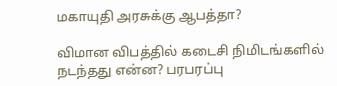மகாயுதி அரசுக்கு ஆபத்தா?

விமான விபத்தில் கடைசி நிமிடங்களில் நடந்தது என்ன? பரபரப்பு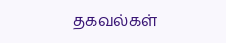தகவல்கள்